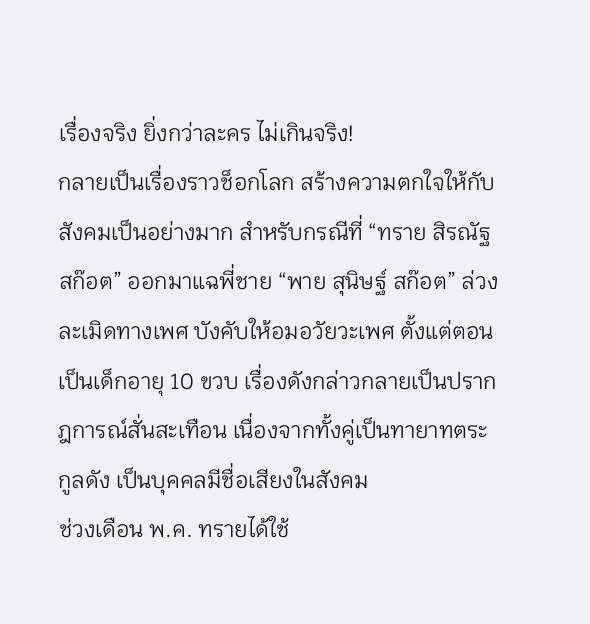เรื่องจริง ยิ่งกว่าละคร ไม่เกินจริง!
กลายเป็นเรื่องราวช็อกโลก สร้างความตกใจให้กับสังคมเป็นอย่างมาก สำหรับกรณีที่ “ทราย สิรณัฐ สก๊อต” ออกมาแฉพี่ชาย “พาย สุนิษฐ์ สก๊อต” ล่วงละเมิดทางเพศ บังคับให้อมอวัยวะเพศ ตั้งแต่ตอนเป็นเด็กอายุ 10 ขวบ เรื่องดังกล่าวกลายเป็นปรากฎการณ์สั่นสะเทือน เนื่องจากทั้งคู่เป็นทายาทตระกูลดัง เป็นบุคคลมีชื่อเสียงในสังคม
ช่วงเดือน พ.ค. ทรายได้ใช้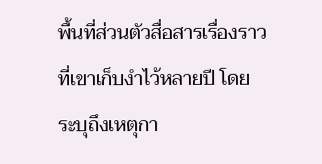พื้นที่ส่วนตัวสื่อสารเรื่องราวที่เขาเก็บงำไว้หลายปี โดยระบุถึงเหตุกา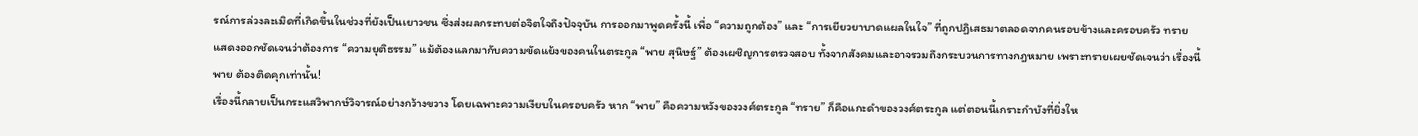รณ์การล่วงละเมิดที่เกิดขึ้นในช่วงที่ยังเป็นเยาวชน ซึ่งส่งผลกระทบต่อจิตใจถึงปัจจุบัน การออกมาพูดครั้งนี้ เพื่อ “ความถูกต้อง” และ “การเยียวยาบาดแผลในใจ” ที่ถูกปฏิเสธมาตลอดจากคนรอบข้างและครอบครัว ทรายแสดงออกชัดเจนว่าต้องการ “ความยุติธรรม” แม้ต้องแลกมากับความขัดแย้งของคนในตระกูล “พาย สุนิษฐ์” ต้องเผชิญการตรวจสอบ ทั้งจากสังคมและอาจรวมถึงกระบวนการทางกฎหมาย เพราะทรายเผยชัดเจนว่า เรื่องนี้ พาย ต้องติดคุกเท่านั้น!
เรื่องนี้กลายเป็นกระแสวิพากษ์วิจารณ์อย่างกว้างขวาง โดยเฉพาะความเงียบในครอบครัว หาก “พาย” คือความหวังของวงศ์ตระกูล “ทราย” ก็คือแกะดำของวงศ์ตระกูล แต่ตอนนี้เกราะกำบังที่ยิ่งให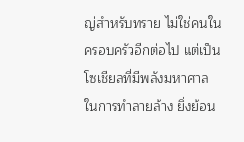ญ่สำหรับทราย ไม่ใช่คนในครอบครัวอีกต่อไป แต่เป็นโซเชียลที่มีพลังมหาศาลในการทำลายล้าง ยิ่งย้อน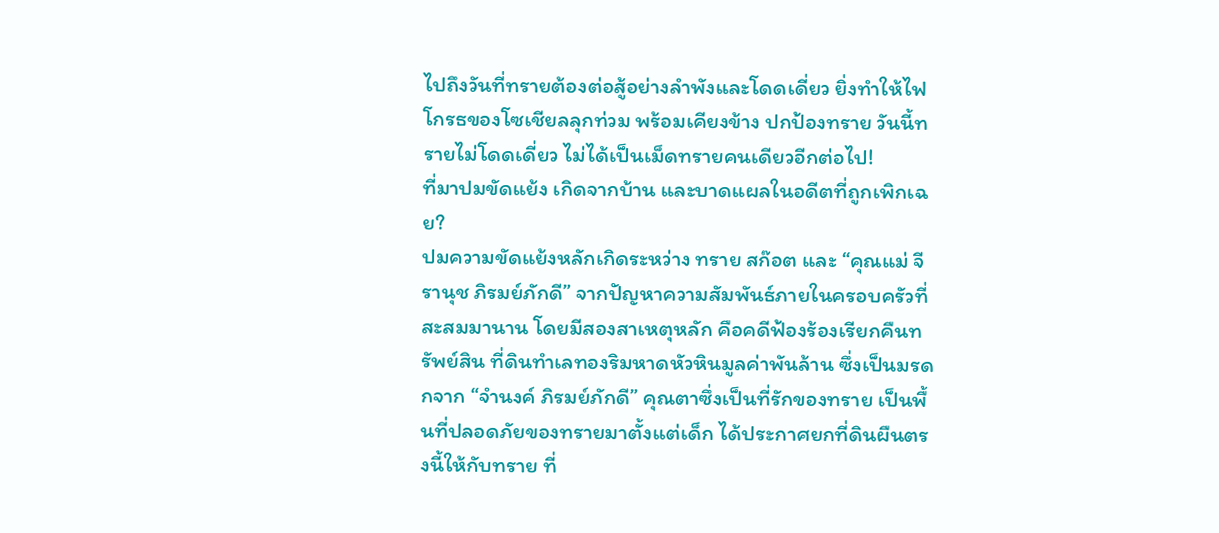ไปถึงวันที่ทรายต้องต่อสู้อย่างลำพังและโดดเดี่ยว ยิ่งทำให้ไฟโกรธของโซเชียลลุกท่วม พร้อมเคียงข้าง ปกป้องทราย วันนี้ทรายไม่โดดเดี่ยว ไม่ได้เป็นเม็ดทรายคนเดียวอีกต่อไป!
ที่มาปมขัดแย้ง เกิดจากบ้าน และบาดแผลในอดีตที่ถูกเพิกเฉย?
ปมความขัดแย้งหลักเกิดระหว่าง ทราย สก๊อต และ “คุณแม่ จีรานุช ภิรมย์ภักดี” จากปัญหาความสัมพันธ์ภายในครอบครัวที่สะสมมานาน โดยมีสองสาเหตุหลัก คือคดีฟ้องร้องเรียกคืนทรัพย์สิน ที่ดินทำเลทองริมหาดหัวหินมูลค่าพันล้าน ซึ่งเป็นมรดกจาก “จำนงค์ ภิรมย์ภักดี” คุณตาซึ่งเป็นที่รักของทราย เป็นพื้นที่ปลอดภัยของทรายมาตั้งแต่เด็ก ได้ประกาศยกที่ดินผืนตรงนี้ให้กับทราย ที่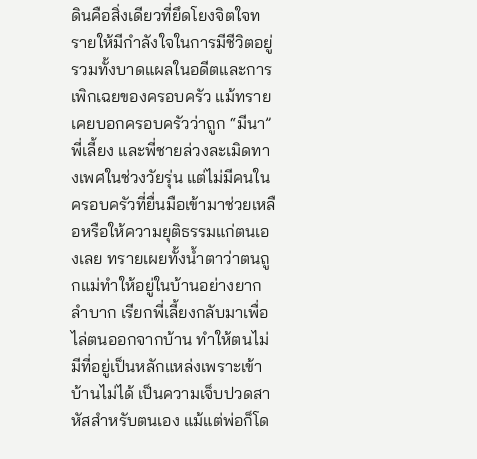ดินคือสิ่งเดียวที่ยึดโยงจิตใจทรายให้มีกำลังใจในการมีชีวิตอยู่
รวมทั้งบาดแผลในอดีตและการเพิกเฉยของครอบครัว แม้ทรายเคยบอกครอบครัวว่าถูก “มีนา” พี่เลี้ยง และพี่ชายล่วงละเมิดทางเพศในช่วงวัยรุ่น แต่ไม่มีคนในครอบครัวที่ยื่นมือเข้ามาช่วยเหลือหรือให้ความยุติธรรมแก่ตนเองเลย ทรายเผยทั้งน้ำตาว่าตนถูกแม่ทำให้อยู่ในบ้านอย่างยากลำบาก เรียกพี่เลี้ยงกลับมาเพื่อไล่ตนออกจากบ้าน ทำให้ตนไม่มีที่อยู่เป็นหลักแหล่งเพราะเข้าบ้านไม่ได้ เป็นความเจ็บปวดสาหัสสำหรับตนเอง แม้แต่พ่อก็โด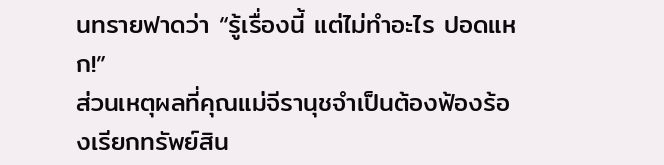นทรายฟาดว่า “รู้เรื่องนี้ แต่ไม่ทำอะไร ปอดแหก!”
ส่วนเหตุผลที่คุณแม่จีรานุชจำเป็นต้องฟ้องร้องเรียกทรัพย์สิน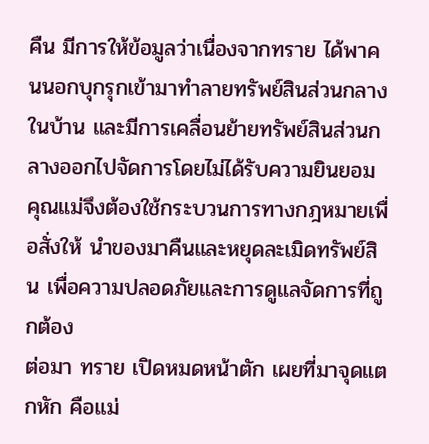คืน มีการให้ข้อมูลว่าเนื่องจากทราย ได้พาคนนอกบุกรุกเข้ามาทำลายทรัพย์สินส่วนกลางในบ้าน และมีการเคลื่อนย้ายทรัพย์สินส่วนกลางออกไปจัดการโดยไม่ได้รับความยินยอม คุณแม่จึงต้องใช้กระบวนการทางกฎหมายเพื่อสั่งให้ นำของมาคืนและหยุดละเมิดทรัพย์สิน เพื่อความปลอดภัยและการดูแลจัดการที่ถูกต้อง
ต่อมา ทราย เปิดหมดหน้าตัก เผยที่มาจุดแตกหัก คือแม่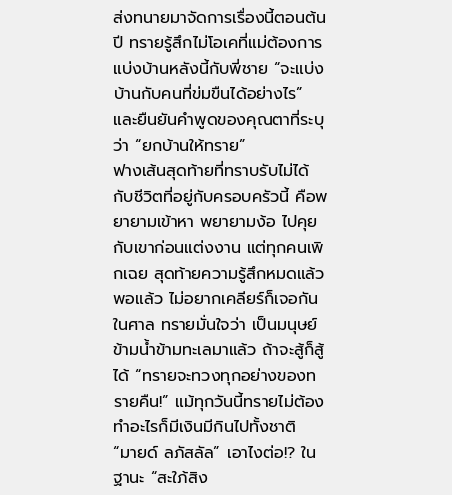ส่งทนายมาจัดการเรื่องนี้ตอนต้นปี ทรายรู้สึกไม่โอเคที่แม่ต้องการแบ่งบ้านหลังนี้กับพี่ชาย “จะแบ่งบ้านกับคนที่ข่มขืนได้อย่างไร” และยืนยันคำพูดของคุณตาที่ระบุว่า “ยกบ้านให้ทราย”
ฟางเส้นสุดท้ายที่ทราบรับไม่ได้กับชีวิตที่อยู่กับครอบครัวนี้ คือพยายามเข้าหา พยายามง้อ ไปคุยกับเขาก่อนแต่งงาน แต่ทุกคนเพิกเฉย สุดท้ายความรู้สึกหมดแล้ว พอแล้ว ไม่อยากเคลียร์ก็เจอกันในศาล ทรายมั่นใจว่า เป็นมนุษย์ข้ามน้ำข้ามทะเลมาแล้ว ถ้าจะสู้ก็สู้ได้ “ทรายจะทวงทุกอย่างของทรายคืน!” แม้ทุกวันนี้ทรายไม่ต้องทำอะไรก็มีเงินมีกินไปทั้งชาติ
“มายด์ ลภัสลัล” เอาไงต่อ!? ในฐานะ “สะใภ้สิง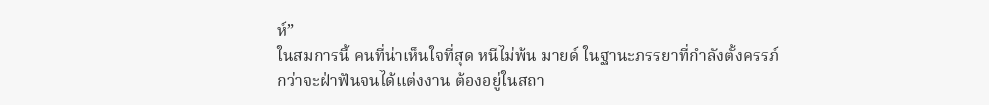ห์”
ในสมการนี้ คนที่น่าเห็นใจที่สุด หนีไม่พ้น มายด์ ในฐานะภรรยาที่กำลังตั้งครรภ์ กว่าจะฝ่าฟันจนได้แต่งงาน ต้องอยู่ในสถา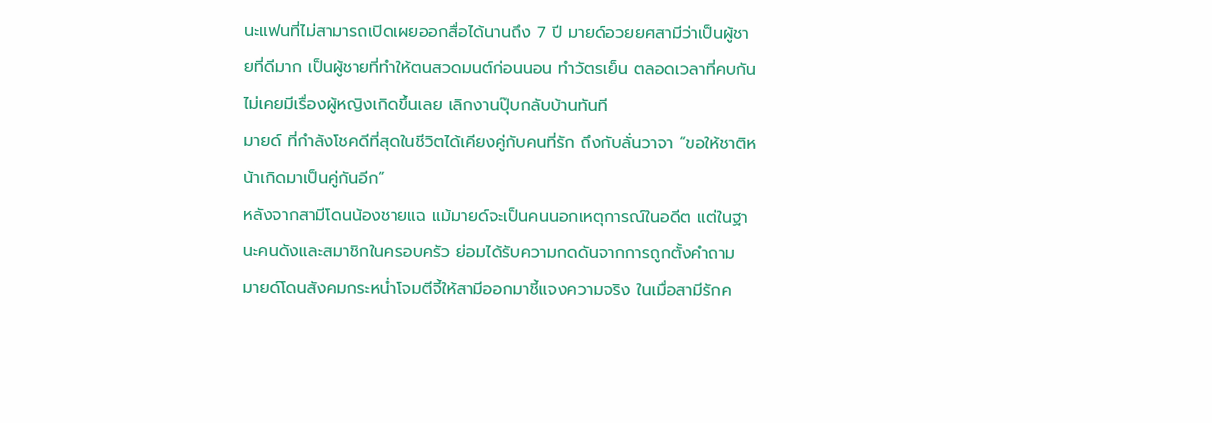นะแฟนที่ไม่สามารถเปิดเผยออกสื่อได้นานถึง 7 ปี มายด์อวยยศสามีว่าเป็นผู้ชายที่ดีมาก เป็นผู้ชายที่ทำให้ตนสวดมนต์ก่อนนอน ทำวัตรเย็น ตลอดเวลาที่คบกัน ไม่เคยมีเรื่องผู้หญิงเกิดขึ้นเลย เลิกงานปุ๊บกลับบ้านทันที
มายด์ ที่กำลังโชคดีที่สุดในชีวิตได้เคียงคู่กับคนที่รัก ถึงกับลั่นวาจา “ขอให้ชาติหน้าเกิดมาเป็นคู่กันอีก”
หลังจากสามีโดนน้องชายแฉ แม้มายด์จะเป็นคนนอกเหตุการณ์ในอดีต แต่ในฐานะคนดังและสมาชิกในครอบครัว ย่อมได้รับความกดดันจากการถูกตั้งคำถาม มายด์โดนสังคมกระหน่ำโจมตีจี้ให้สามีออกมาชี้แจงความจริง ในเมื่อสามีรักค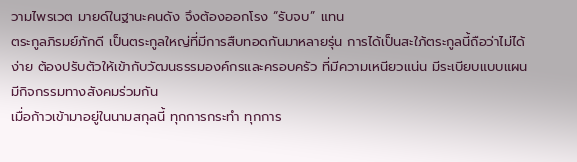วามไพรเวต มายด์ในฐานะคนดัง จึงต้องออกโรง “รับจบ” แทน
ตระกูลภิรมย์ภักดี เป็นตระกูลใหญ่ที่มีการสืบทอดกันมาหลายรุ่น การได้เป็นสะใภ้ตระกูลนี้ถือว่าไม่ได้ง่าย ต้องปรับตัวให้เข้ากับวัฒนธรรมองค์กรและครอบครัว ที่มีความเหนียวแน่น มีระเบียบแบบแผน มีกิจกรรมทางสังคมร่วมกัน
เมื่อก้าวเข้ามาอยู่ในนามสกุลนี้ ทุกการกระทำ ทุกการ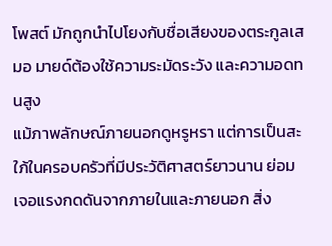โพสต์ มักถูกนำไปโยงกับชื่อเสียงของตระกูลเสมอ มายด์ต้องใช้ความระมัดระวัง และความอดทนสูง
แม้ภาพลักษณ์ภายนอกดูหรูหรา แต่การเป็นสะใภ้ในครอบครัวที่มีประวัติศาสตร์ยาวนาน ย่อมเจอแรงกดดันจากภายในและภายนอก สิ่ง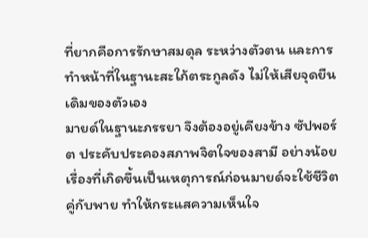ที่ยากคือการรักษาสมดุล ระหว่างตัวตน และการทำหน้าที่ในฐานะสะใภ้ตระกูลดัง ไม่ให้เสียจุดยืนเดิมของตัวเอง
มายด์ในฐานะภรรยา จึงต้องอยู่เคียงข้าง ซัปพอร์ต ประคับประคองสภาพจิตใจของสามี อย่างน้อยเรื่องที่เกิดขึ้นเป็นเหตุการณ์ก่อนมายด์จะใช้ชีวิตคู่กับพาย ทำให้กระแสความเห็นใจ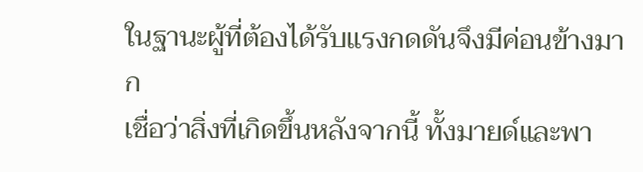ในฐานะผู้ที่ต้องได้รับแรงกดดันจึงมีค่อนข้างมาก
เชื่อว่าสิ่งที่เกิดขึ้นหลังจากนี้ ทั้งมายด์และพา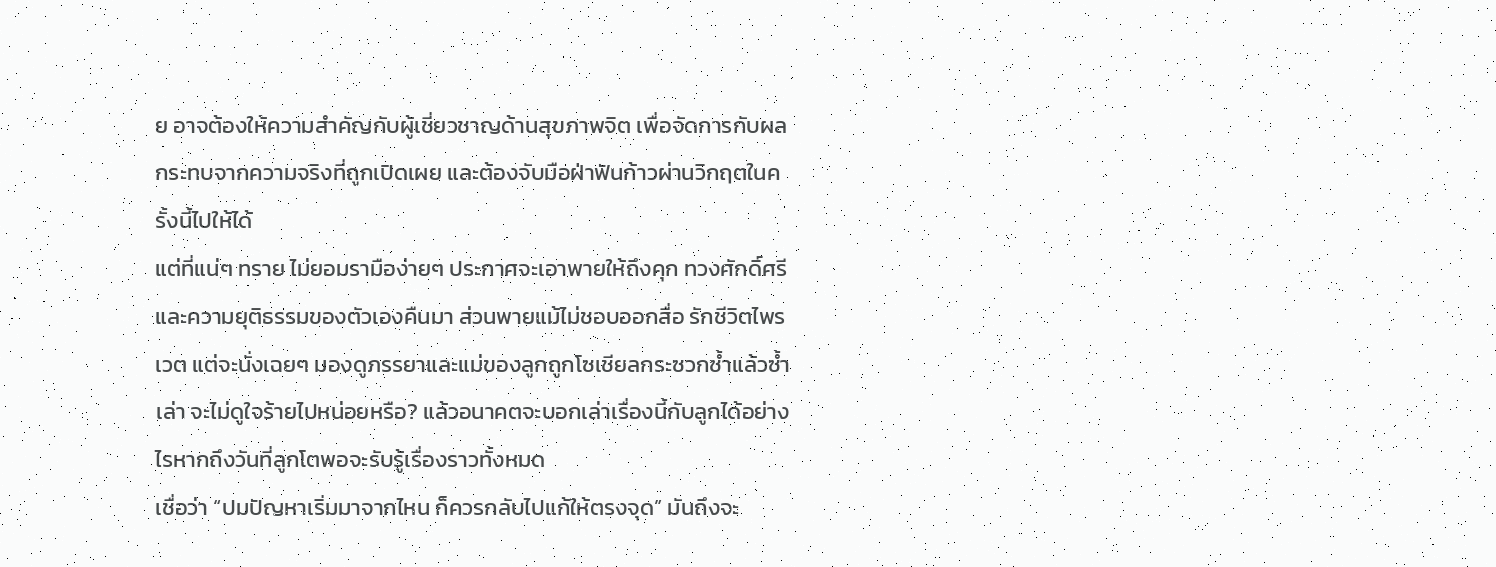ย อาจต้องให้ความสำคัญกับผู้เชี่ยวชาญด้านสุขภาพจิต เพื่อจัดการกับผลกระทบจากความจริงที่ถูกเปิดเผย และต้องจับมือฝ่าฟันก้าวผ่านวิกฤตในครั้งนี้ไปให้ได้
แต่ที่แน่ๆ ทราย ไม่ยอมรามือง่ายๆ ประกาศจะเอาพายให้ถึงคุก ทวงศักดิ์ศรีและความยุติธรรมของตัวเองคืนมา ส่วนพายแม้ไม่ชอบออกสื่อ รักชีวิตไพรเวต แต่จะนั่งเฉยๆ มองดูภรรยาและแม่ของลูกถูกโซเชียลกระซวกซ้ำแล้วซ้ำเล่า จะไม่ดูใจร้ายไปหน่อยหรือ? แล้วอนาคตจะบอกเล่าเรื่องนี้กับลูกได้อย่างไรหากถึงวันที่ลูกโตพอจะรับรู้เรื่องราวทั้งหมด
เชื่อว่า “ปมปัญหาเริ่มมาจากไหน ก็ควรกลับไปแก้ให้ตรงจุด” มันถึงจะ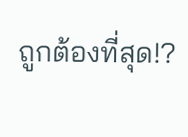ถูกต้องที่สุด!?